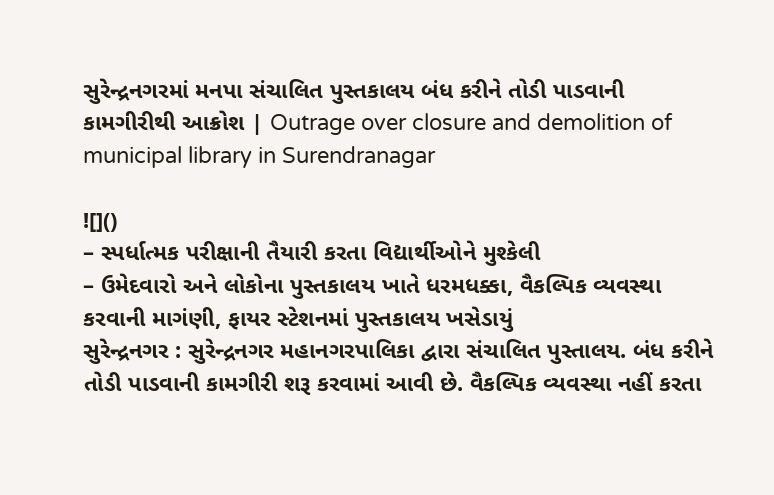સુરેન્દ્રનગરમાં મનપા સંચાલિત પુસ્તકાલય બંધ કરીને તોડી પાડવાની કામગીરીથી આક્રોશ | Outrage over closure and demolition of municipal library in Surendranagar

![]()
– સ્પર્ધાત્મક પરીક્ષાની તૈયારી કરતા વિદ્યાર્થીઓને મુશ્કેલી
– ઉમેદવારો અને લોકોના પુસ્તકાલય ખાતે ધરમધક્કા, વૈકલ્પિક વ્યવસ્થા કરવાની માગંણી, ફાયર સ્ટેશનમાં પુસ્તકાલય ખસેડાયું
સુરેન્દ્રનગર : સુરેન્દ્રનગર મહાનગરપાલિકા દ્વારા સંચાલિત પુસ્તાલય. બંધ કરીને તોડી પાડવાની કામગીરી શરૂ કરવામાં આવી છે. વૈકલ્પિક વ્યવસ્થા નહીં કરતા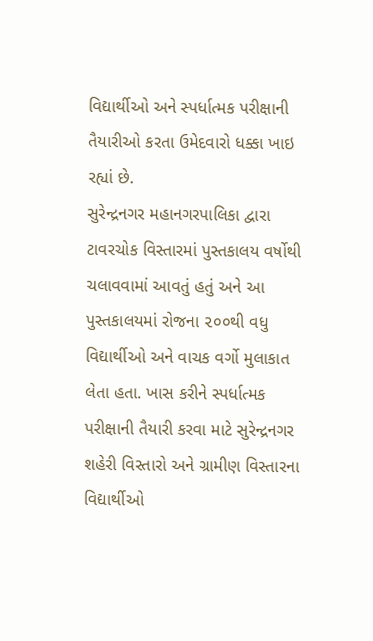વિદ્યાર્થીઓ અને સ્પર્ધાત્મક પરીક્ષાની તૈયારીઓ કરતા ઉમેદવારો ધક્કા ખાઇ રહ્યાં છે.
સુરેન્દ્રનગર મહાનગરપાલિકા દ્વારા ટાવરચોક વિસ્તારમાં પુસ્તકાલય વર્ષોથી ચલાવવામાં આવતું હતું અને આ પુસ્તકાલયમાં રોજના ૨૦૦થી વધુ વિદ્યાર્થીઓ અને વાચક વર્ગો મુલાકાત લેતા હતા. ખાસ કરીને સ્પર્ધાત્મક પરીક્ષાની તૈયારી કરવા માટે સુરેન્દ્રનગર શહેરી વિસ્તારો અને ગ્રામીણ વિસ્તારના વિદ્યાર્થીઓ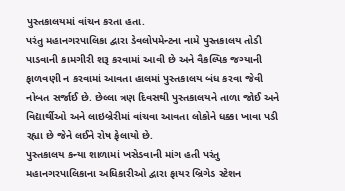પુસ્તકાલયમાં વાંચન કરતા હતા.
પરંતુ મહાનગરપાલિકા દ્વારા ડેવલોપમેન્ટના નામે પુસ્તકાલય તોડી પાડવાની કામગીરી શરૂ કરવામાં આવી છે અને વૈકલ્પિક જગ્યાની ફાળવણી ન કરવામાં આવતા હાલમાં પુસ્તકાલય બંધ કરવા જેવી નોબત સર્જાઈ છે. છેલ્લા ત્રણ દિવસથી પુસ્તકાલયને તાળા જોઈ અને વિદ્યાર્થીઓ અને લાઇબ્રેરીમાં વાંચવા આવતા લોકોને ધક્કા ખાવા પડી રહ્યા છે જેને લઈને રોષ ફેલાયો છે.
પુસ્તકાલય કન્યા શાળામાં ખસેડવાની માંગ હતી પરંતુ મહાનગરપાલિકાના અધિકારીઓ દ્વારા ફાયર બ્રિગેડ સ્ટેશન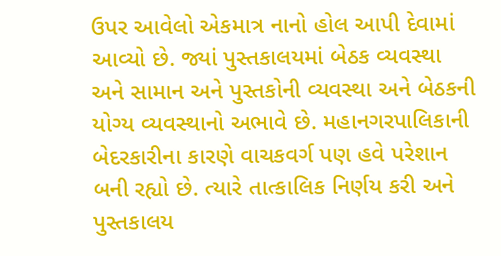ઉપર આવેલો એકમાત્ર નાનો હોલ આપી દેવામાં આવ્યો છે. જ્યાં પુસ્તકાલયમાં બેઠક વ્યવસ્થા અને સામાન અને પુસ્તકોની વ્યવસ્થા અને બેઠકની યોગ્ય વ્યવસ્થાનો અભાવે છે. મહાનગરપાલિકાની બેદરકારીના કારણે વાચકવર્ગ પણ હવે પરેશાન બની રહ્યો છે. ત્યારે તાત્કાલિક નિર્ણય કરી અને પુસ્તકાલય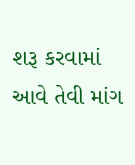શરૂ કરવામાં આવે તેવી માંગ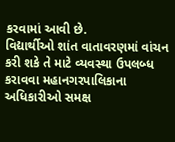કરવામાં આવી છે.
વિદ્યાર્થીઓ શાંત વાતાવરણમાં વાંચન કરી શકે તે માટે વ્યવસ્થા ઉપલબ્ધ કરાવવા મહાનગરપાલિકાના અધિકારીઓ સમક્ષ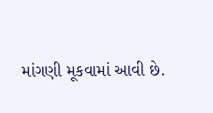માંગણી મૂકવામાં આવી છે.